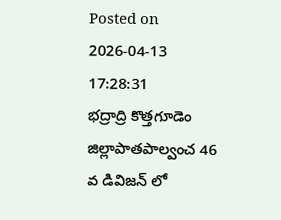Posted on 2026-04-13 17:28:31
భద్రాద్రి కొత్తగూడెం జిల్లాపాతపాల్వంచ 46 వ డివిజన్ లో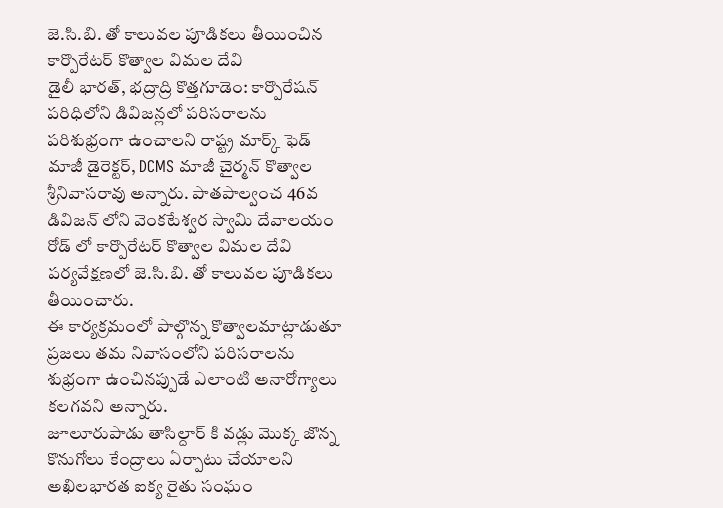జె.సి.బి. తో కాలువల పూడికలు తీయించిన కార్పొరేటర్ కొత్వాల విమల దేవి
డైలీ భారత్, భద్రాద్రి కొత్తగూడెం: కార్పొరేషన్ పరిధిలోని డివిజన్లలో పరిసరాలను పరిశుభ్రంగా ఉంచాలని రాష్ట్ర మార్క్ ఫెడ్ మాజీ డైరెక్టర్, DCMS మాజీ చైర్మన్ కొత్వాల శ్రీనివాసరావు అన్నారు. పాతపాల్వంచ 46వ డివిజన్ లోని వెంకటేశ్వర స్వామి దేవాలయం రోడ్ లో కార్పొరేటర్ కొత్వాల విమల దేవి పర్యవేక్షణలో జె.సి.బి. తో కాలువల పూడికలు తీయించారు.
ఈ కార్యక్రమంలో పాల్గొన్న కొత్వాలమాట్లాడుతూ ప్రజలు తమ నివాసంలోని పరిసరాలను శుభ్రంగా ఉంచినప్పుడే ఎలాంటి అనారోగ్యాలు కలగవని అన్నారు.
జూలూరుపాడు తాసిల్దార్ కి వడ్లు మొక్క జొన్న కొనుగోలు కేంద్రాలు ఏర్పాటు చేయాలని అఖిలభారత ఐక్య రైతు సంఘం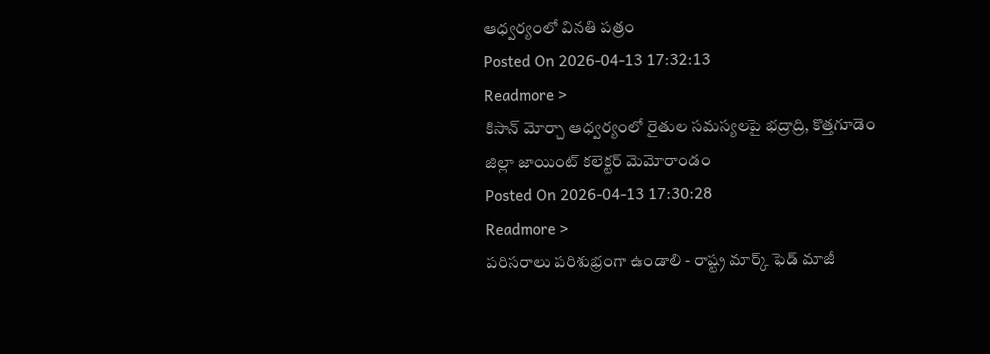ఆధ్వర్యంలో వినతి పత్రం
Posted On 2026-04-13 17:32:13
Readmore >
కిసాన్ మోర్చా ఆధ్వర్యంలో రైతుల సమస్యలపై భద్రాద్రి, కొత్తగూడెం జిల్లా జాయింట్ కలెక్టర్ మెమోరాండం
Posted On 2026-04-13 17:30:28
Readmore >
పరిసరాలు పరిశుభ్రంగా ఉండాలి - రాష్ట్ర మార్క్ ఫెడ్ మాజీ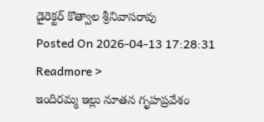డైరెక్టర్ కొత్వాల శ్రీనివాసరావు
Posted On 2026-04-13 17:28:31
Readmore >
ఇందిరమ్మ ఇల్లు నూతన గృహప్రవేశం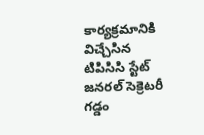కార్యక్రమానికి విచ్చేసిన టిపిసిసి స్టేట్ జనరల్ సెక్రెటరీ గడ్డం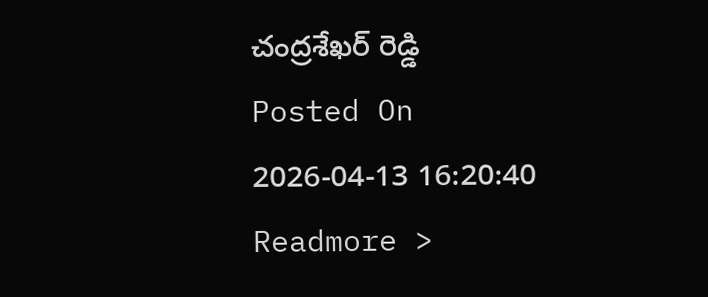చంద్రశేఖర్ రెడ్డి
Posted On 2026-04-13 16:20:40
Readmore >